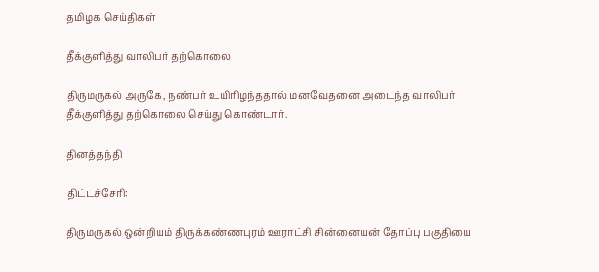தமிழக செய்திகள்

தீக்குளித்து வாலிபர் தற்கொலை

திருமருகல் அருகே, நண்பர் உயிரிழந்ததால் மனவேதனை அடைந்த வாலிபர் தீக்குளித்து தற்கொலை செய்து கொண்டார்.

தினத்தந்தி

திட்டச்சேரி:

திருமருகல் ஒன்றியம் திருக்கண்ணபுரம் ஊராட்சி சின்னையன் தோப்பு பகுதியை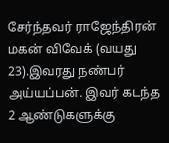சேர்ந்தவர் ராஜேந்திரன் மகன் விவேக் (வயது 23).இவரது நண்பர் அய்யப்பன். இவர் கடந்த 2 ஆண்டுகளுக்கு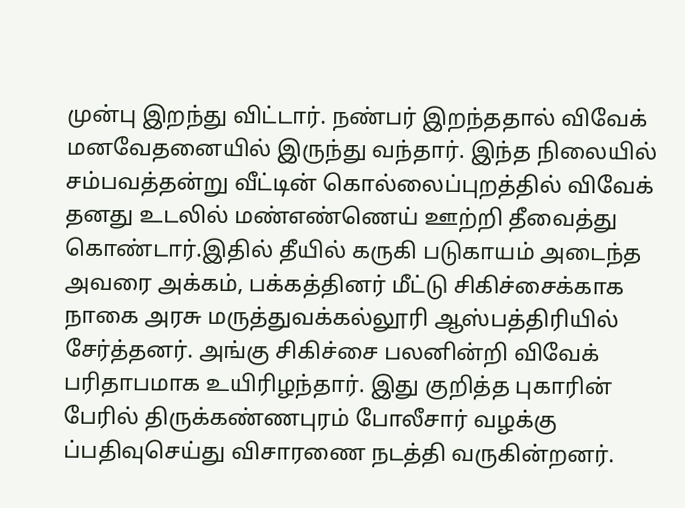முன்பு இறந்து விட்டார். நண்பர் இறந்ததால் விவேக் மனவேதனையில் இருந்து வந்தார். இந்த நிலையில் சம்பவத்தன்று வீட்டின் கொல்லைப்புறத்தில் விவேக் தனது உடலில் மண்எண்ணெய் ஊற்றி தீவைத்து கொண்டார்.இதில் தீயில் கருகி படுகாயம் அடைந்த அவரை அக்கம், பக்கத்தினர் மீட்டு சிகிச்சைக்காக நாகை அரசு மருத்துவக்கல்லூரி ஆஸ்பத்திரியில் சேர்த்தனர். அங்கு சிகிச்சை பலனின்றி விவேக் பரிதாபமாக உயிரிழந்தார். இது குறித்த புகாரின் பேரில் திருக்கண்ணபுரம் போலீசார் வழக்கு ப்பதிவுசெய்து விசாரணை நடத்தி வருகின்றனர்.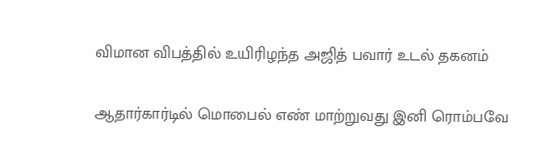விமான விபத்தில் உயிரிழந்த அஜித் பவார் உடல் தகனம்

ஆதார்கார்டில் மொபைல் எண் மாற்றுவது இனி ரொம்பவே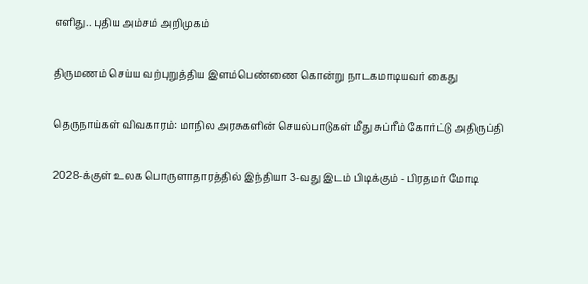எளிது.. புதிய அம்சம் அறிமுகம்

திருமணம் செய்ய வற்புறுத்திய இளம்பெண்ணை கொன்று நாடகமாடியவர் கைது

தெருநாய்கள் விவகாரம்: மாநில அரசுகளின் செயல்பாடுகள் மீது சுப்ரீம் கோர்ட்டு அதிருப்தி

2028-க்குள் உலக பொருளாதாரத்தில் இந்தியா 3-வது இடம் பிடிக்கும் - பிரதமர் மோடி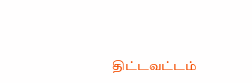திட்டவட்டம்